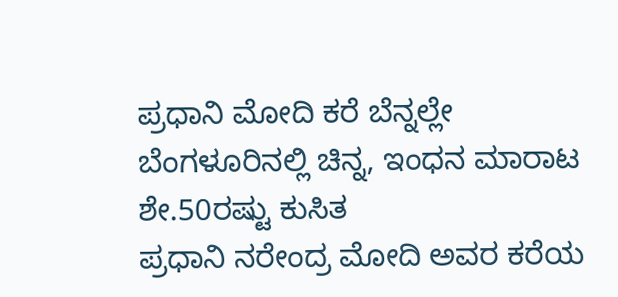ಪ್ರಧಾನಿ ಮೋದಿ ಕರೆ ಬೆನ್ನಲ್ಲೇ ಬೆಂಗಳೂರಿನಲ್ಲಿ ಚಿನ್ನ, ಇಂಧನ ಮಾರಾಟ ಶೇ.50ರಷ್ಟು ಕುಸಿತ
ಪ್ರಧಾನಿ ನರೇಂದ್ರ ಮೋದಿ ಅವರ ಕರೆಯ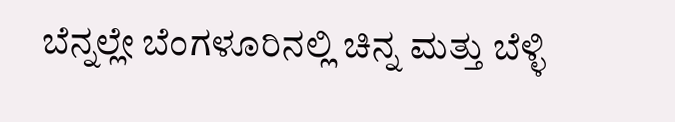ಬೆನ್ನಲ್ಲೇ ಬೆಂಗಳೂರಿನಲ್ಲಿ ಚಿನ್ನ ಮತ್ತು ಬೆಳ್ಳಿ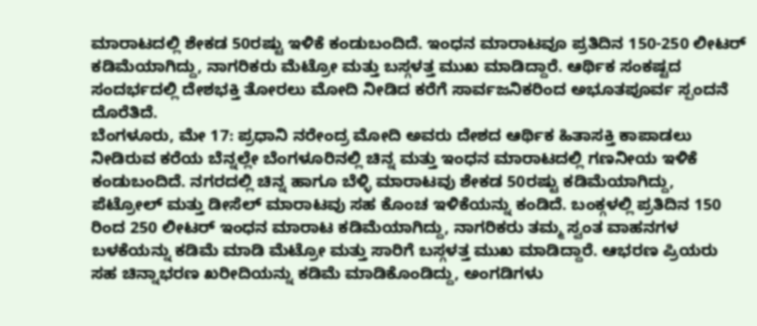ಮಾರಾಟದಲ್ಲಿ ಶೇಕಡ 50ರಷ್ಟು ಇಳಿಕೆ ಕಂಡುಬಂದಿದೆ. ಇಂಧನ ಮಾರಾಟವೂ ಪ್ರತಿದಿನ 150-250 ಲೀಟರ್ ಕಡಿಮೆಯಾಗಿದ್ದು, ನಾಗರಿಕರು ಮೆಟ್ರೋ ಮತ್ತು ಬಸ್ಗಳತ್ತ ಮುಖ ಮಾಡಿದ್ದಾರೆ. ಆರ್ಥಿಕ ಸಂಕಷ್ಟದ ಸಂದರ್ಭದಲ್ಲಿ ದೇಶಭಕ್ತಿ ತೋರಲು ಮೋದಿ ನೀಡಿದ ಕರೆಗೆ ಸಾರ್ವಜನಿಕರಿಂದ ಅಭೂತಪೂರ್ವ ಸ್ಪಂದನೆ ದೊರೆತಿದೆ.
ಬೆಂಗಳೂರು, ಮೇ 17: ಪ್ರಧಾನಿ ನರೇಂದ್ರ ಮೋದಿ ಅವರು ದೇಶದ ಆರ್ಥಿಕ ಹಿತಾಸಕ್ತಿ ಕಾಪಾಡಲು ನೀಡಿರುವ ಕರೆಯ ಬೆನ್ನಲ್ಲೇ ಬೆಂಗಳೂರಿನಲ್ಲಿ ಚಿನ್ನ ಮತ್ತು ಇಂಧನ ಮಾರಾಟದಲ್ಲಿ ಗಣನೀಯ ಇಳಿಕೆ ಕಂಡುಬಂದಿದೆ. ನಗರದಲ್ಲಿ ಚಿನ್ನ ಹಾಗೂ ಬೆಳ್ಳಿ ಮಾರಾಟವು ಶೇಕಡ 50ರಷ್ಟು ಕಡಿಮೆಯಾಗಿದ್ದು, ಪೆಟ್ರೋಲ್ ಮತ್ತು ಡೀಸೆಲ್ ಮಾರಾಟವು ಸಹ ಕೊಂಚ ಇಳಿಕೆಯನ್ನು ಕಂಡಿದೆ. ಬಂಕ್ಗಳಲ್ಲಿ ಪ್ರತಿದಿನ 150 ರಿಂದ 250 ಲೀಟರ್ ಇಂಧನ ಮಾರಾಟ ಕಡಿಮೆಯಾಗಿದ್ದು, ನಾಗರಿಕರು ತಮ್ಮ ಸ್ವಂತ ವಾಹನಗಳ ಬಳಕೆಯನ್ನು ಕಡಿಮೆ ಮಾಡಿ ಮೆಟ್ರೋ ಮತ್ತು ಸಾರಿಗೆ ಬಸ್ಗಳತ್ತ ಮುಖ ಮಾಡಿದ್ದಾರೆ. ಆಭರಣ ಪ್ರಿಯರು ಸಹ ಚಿನ್ನಾಭರಣ ಖರೀದಿಯನ್ನು ಕಡಿಮೆ ಮಾಡಿಕೊಂಡಿದ್ದು, ಅಂಗಡಿಗಳು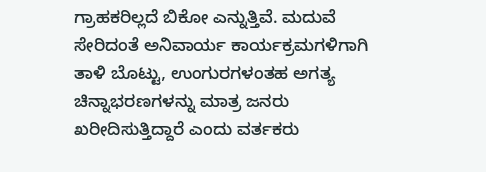ಗ್ರಾಹಕರಿಲ್ಲದೆ ಬಿಕೋ ಎನ್ನುತ್ತಿವೆ. ಮದುವೆ ಸೇರಿದಂತೆ ಅನಿವಾರ್ಯ ಕಾರ್ಯಕ್ರಮಗಳಿಗಾಗಿ ತಾಳಿ ಬೊಟ್ಟು, ಉಂಗುರಗಳಂತಹ ಅಗತ್ಯ ಚಿನ್ನಾಭರಣಗಳನ್ನು ಮಾತ್ರ ಜನರು ಖರೀದಿಸುತ್ತಿದ್ದಾರೆ ಎಂದು ವರ್ತಕರು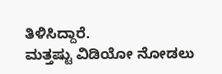ತಿಳಿಸಿದ್ದಾರೆ.
ಮತ್ತಷ್ಟು ವಿಡಿಯೋ ನೋಡಲು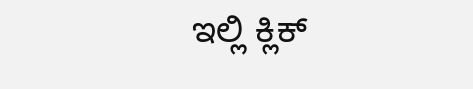ಇಲ್ಲಿ ಕ್ಲಿಕ್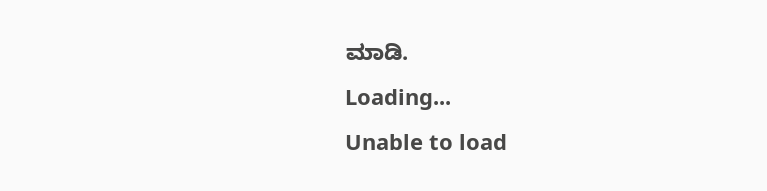ಮಾಡಿ.
Loading...
Unable to load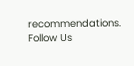recommendations.
Follow Us